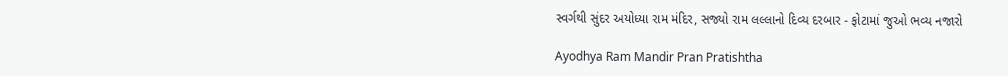સ્વર્ગથી સુંદર અયોધ્યા રામ મંદિર, સજ્યો રામ લલ્લાનો દિવ્ય દરબાર - ફોટામાં જુઓ ભવ્ય નજારો

Ayodhya Ram Mandir Pran Pratishtha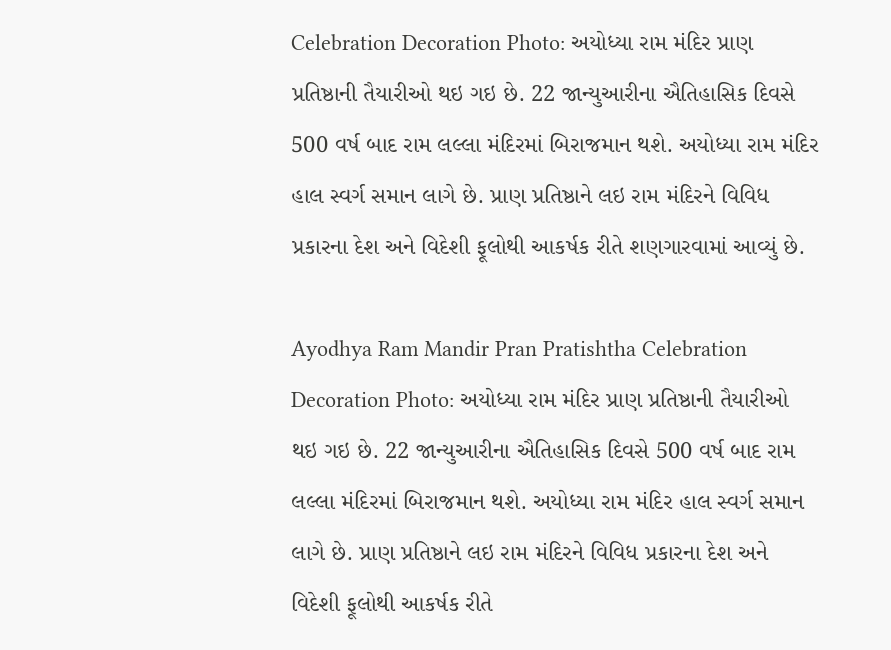Celebration Decoration Photo: અયોધ્યા રામ મંદિર પ્રાણ પ્રતિષ્ઠાની તૈયારીઓ થઇ ગઇ છે. 22 જાન્યુઆરીના ઐતિહાસિક દિવસે 500 વર્ષ બાદ રામ લલ્લા મંદિરમાં બિરાજમાન થશે. અયોધ્યા રામ મંદિર હાલ સ્વર્ગ સમાન લાગે છે. પ્રાણ પ્રતિષ્ઠાને લઇ રામ મંદિરને વિવિધ પ્રકારના દેશ અને વિદેશી ફૂલોથી આકર્ષક રીતે શણગારવામાં આવ્યું છે.

Ayodhya Ram Mandir Pran Pratishtha Celebration Decoration Photo: અયોધ્યા રામ મંદિર પ્રાણ પ્રતિષ્ઠાની તૈયારીઓ થઇ ગઇ છે. 22 જાન્યુઆરીના ઐતિહાસિક દિવસે 500 વર્ષ બાદ રામ લલ્લા મંદિરમાં બિરાજમાન થશે. અયોધ્યા રામ મંદિર હાલ સ્વર્ગ સમાન લાગે છે. પ્રાણ પ્રતિષ્ઠાને લઇ રામ મંદિરને વિવિધ પ્રકારના દેશ અને વિદેશી ફૂલોથી આકર્ષક રીતે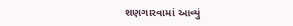શણગારવામાં આવ્યું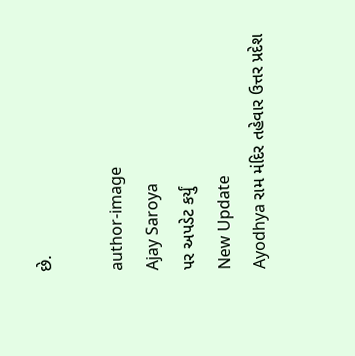છે.

author-image
Ajay Saroya
પર અપડેટ કર્યું
New Update
Ayodhya રામ મંદિર તહેવાર ઉત્તર પ્રદેશ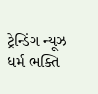ટ્રેન્ડિંગ ન્યૂઝ ધર્મ ભક્તિ